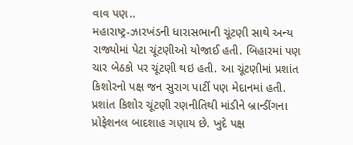વાવ પણ..
મહારાષ્ટ્ર-ઝારખંડની ધારાસભાની ચૂંટણી સાથે અન્ય રાજ્યોમાં પેટા ચૂંટણીઓ યોજાઈ હતી. બિહારમાં પણ ચાર બેઠકો પર ચૂંટણી થઇ હતી. આ ચૂંટણીમાં પ્રશાંત કિશોરનો પક્ષ જન સુરાગ પાર્ટી પણ મેદાનમાં હતી. પ્રશાંત કિશોર ચૂંટણી રણનીતિથી માંડીને બ્રાન્ડીંગના પ્રોફેશનલ બાદશાહ ગણાય છે. ખુદે પક્ષ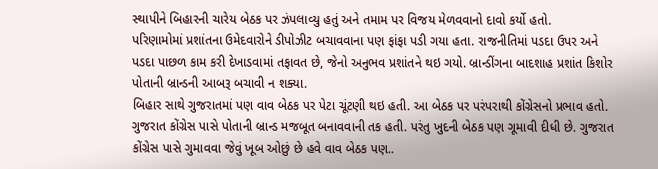સ્થાપીને બિહારની ચારેય બેઠક પર ઝંપલાવ્યુ હતું અને તમામ પર વિજય મેળવવાનો દાવો કર્યો હતો.
પરિણામોમાં પ્રશાંતના ઉમેદવારોને ડીપોઝીટ બચાવવાના પણ ફાંફા પડી ગયા હતા. રાજનીતિમાં પડદા ઉપર અને પડદા પાછળ કામ કરી દેખાડવામાં તફાવત છે, જેનો અનુભવ પ્રશાંતને થઇ ગયો. બ્રાન્ડીંગના બાદશાહ પ્રશાંત કિશોર પોતાની બ્રાન્ડની આબરૂ બચાવી ન શક્યા.
બિહાર સાથે ગુજરાતમાં પણ વાવ બેઠક પર પેટા ચૂંટણી થઇ હતી. આ બેઠક પર પરંપરાથી કોંગ્રેસનો પ્રભાવ હતો. ગુજરાત કોંગ્રેસ પાસે પોતાની બ્રાન્ડ મજબૂત બનાવવાની તક હતી. પરંતુ ખુદની બેઠક પણ ગૂમાવી દીધી છે. ગુજરાત કોંગ્રેસ પાસે ગુમાવવા જેવું ખૂબ ઓછું છે હવે વાવ બેઠક પણ..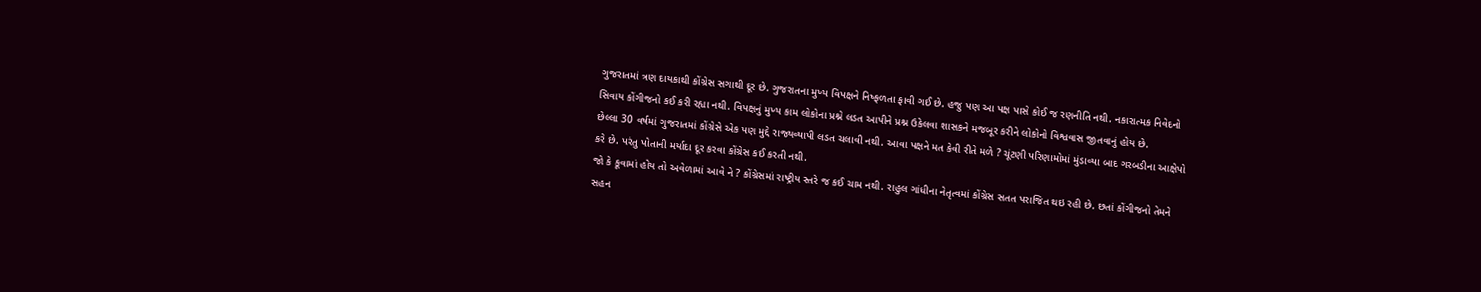ગુજરાતમાં ત્રણ દાયકાથી કોંગ્રેસ સગાથી દૂર છે. ગુજરાતના મુખ્ય વિપક્ષને નિષ્ફળતા ફાવી ગઈ છે. હજુ પણ આ પક્ષ પાસે કોઈ જ રણનીતિ નથી. નકારાત્મક નિવેદનો સિવાય કોંગીજનો કઈ કરી રહ્યા નથી. વિપક્ષનું મુખ્ય કામ લોકોના પ્રશ્ને લડત આપીને પ્રશ્ન ઉકેલવા શાસકને મજબૂર કરીને લોકોનો વિશ્વવાસ જીતવાનું હોય છે.
છેલ્લા 30 વર્ષમાં ગુજરાતમાં કોંગ્રેસે એક પણ મુદ્દે રાજ્યવ્યાપી લડત ચલાવી નથી. આવા પક્ષને મત કેવી રીતે મળે ? ચૂંટણી પરિણામોમાં મુંડાવ્યા બાદ ગરબડીના આક્ષેપો કરે છે. પરંતુ પોતાની મર્યાદા દૂર કરવા કોંગ્રેસ કઈ કરતી નથી.
જો કે કૂવામાં હોય તો અવેળામાં આવે ને ? કોંગ્રેસમાં રાષ્ટ્રીય સ્તરે જ કઈ ચામ નથી. રાહુલ ગાંધીના નેતૃત્વમાં કોંગ્રેસ સતત પરાજિત થઇ રહી છે. છતાં કોંગીજનો તેમને સહન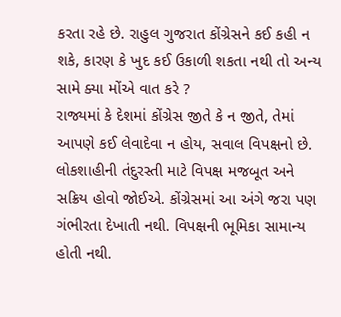કરતા રહે છે. રાહુલ ગુજરાત કોંગ્રેસને કઈ કહી ન શકે, કારણ કે ખુદ કઈ ઉકાળી શકતા નથી તો અન્ય સામે ક્યા મોંએ વાત કરે ?
રાજ્યમાં કે દેશમાં કોંગ્રેસ જીતે કે ન જીતે, તેમાં આપણે કઈ લેવાદેવા ન હોય, સવાલ વિપક્ષનો છે. લોકશાહીની તંદુરસ્તી માટે વિપક્ષ મજબૂત અને સક્રિય હોવો જોઈએ. કોંગ્રેસમાં આ અંગે જરા પણ ગંભીરતા દેખાતી નથી. વિપક્ષની ભૂમિકા સામાન્ય હોતી નથી.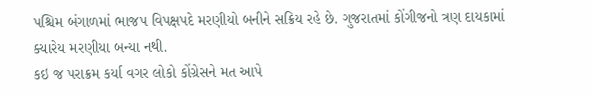પશ્ચિમ બંગાળમાં ભાજપ વિપક્ષપદે મરણીયો બનીને સક્રિય રહે છે. ગુજરાતમાં કોંગીજનો ત્રણ દાયકામાં ક્યારેય મરણીયા બન્યા નથી.
કઇ જ પરાક્રમ કર્યા વગર લોકો કોંગ્રેસને મત આપે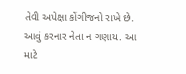તેવી અપેક્ષા કોંગીજનો રાખે છે. આવું કરનાર નેતા ન ગણાય. આ માટે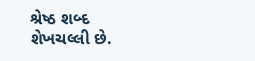શ્રેષ્ઠ શબ્દ શેખચલ્લી છે.